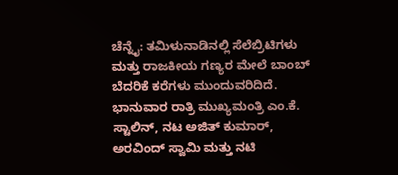ಚೆನ್ನೈ: ತಮಿಳುನಾಡಿನಲ್ಲಿ ಸೆಲೆಬ್ರಿಟಿಗಳು ಮತ್ತು ರಾಜಕೀಯ ಗಣ್ಯರ ಮೇಲೆ ಬಾಂಬ್ ಬೆದರಿಕೆ ಕರೆಗಳು ಮುಂದುವರಿದಿದೆ. ಭಾನುವಾರ ರಾತ್ರಿ ಮುಖ್ಯಮಂತ್ರಿ ಎಂ.ಕೆ. ಸ್ಟಾಲಿನ್, ನಟ ಅಜಿತ್ ಕುಮಾರ್, ಅರವಿಂದ್ ಸ್ವಾಮಿ ಮತ್ತು ನಟಿ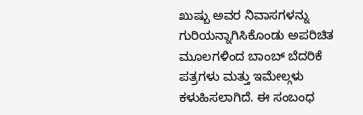ಖುಷ್ಬು ಅವರ ನಿವಾಸಗಳನ್ನು ಗುರಿಯನ್ನಾಗಿಸಿಕೊಂಡು ಅಪರಿಚಿತ ಮೂಲಗಳಿಂದ ಬಾಂಬ್ ಬೆದರಿಕೆ ಪತ್ರಗಳು ಮತ್ತು ಇಮೇಲ್ಗಳು ಕಳುಹಿಸಲಾಗಿದೆ. ಈ ಸಂಬಂಧ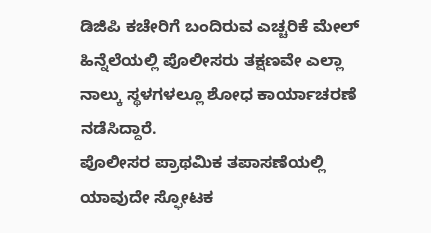ಡಿಜಿಪಿ ಕಚೇರಿಗೆ ಬಂದಿರುವ ಎಚ್ಚರಿಕೆ ಮೇಲ್ ಹಿನ್ನೆಲೆಯಲ್ಲಿ ಪೊಲೀಸರು ತಕ್ಷಣವೇ ಎಲ್ಲಾ ನಾಲ್ಕು ಸ್ಥಳಗಳಲ್ಲೂ ಶೋಧ ಕಾರ್ಯಾಚರಣೆ ನಡೆಸಿದ್ದಾರೆ.
ಪೊಲೀಸರ ಪ್ರಾಥಮಿಕ ತಪಾಸಣೆಯಲ್ಲಿ ಯಾವುದೇ ಸ್ಫೋಟಕ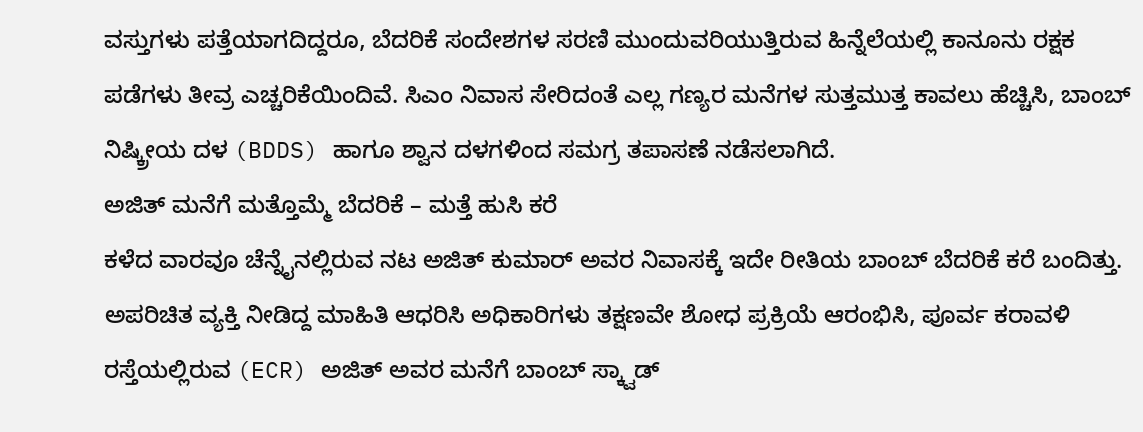ವಸ್ತುಗಳು ಪತ್ತೆಯಾಗದಿದ್ದರೂ, ಬೆದರಿಕೆ ಸಂದೇಶಗಳ ಸರಣಿ ಮುಂದುವರಿಯುತ್ತಿರುವ ಹಿನ್ನೆಲೆಯಲ್ಲಿ ಕಾನೂನು ರಕ್ಷಕ ಪಡೆಗಳು ತೀವ್ರ ಎಚ್ಚರಿಕೆಯಿಂದಿವೆ. ಸಿಎಂ ನಿವಾಸ ಸೇರಿದಂತೆ ಎಲ್ಲ ಗಣ್ಯರ ಮನೆಗಳ ಸುತ್ತಮುತ್ತ ಕಾವಲು ಹೆಚ್ಚಿಸಿ, ಬಾಂಬ್ ನಿಷ್ಕ್ರೀಯ ದಳ (BDDS) ಹಾಗೂ ಶ್ವಾನ ದಳಗಳಿಂದ ಸಮಗ್ರ ತಪಾಸಣೆ ನಡೆಸಲಾಗಿದೆ.
ಅಜಿತ್ ಮನೆಗೆ ಮತ್ತೊಮ್ಮೆ ಬೆದರಿಕೆ – ಮತ್ತೆ ಹುಸಿ ಕರೆ
ಕಳೆದ ವಾರವೂ ಚೆನ್ನೈನಲ್ಲಿರುವ ನಟ ಅಜಿತ್ ಕುಮಾರ್ ಅವರ ನಿವಾಸಕ್ಕೆ ಇದೇ ರೀತಿಯ ಬಾಂಬ್ ಬೆದರಿಕೆ ಕರೆ ಬಂದಿತ್ತು. ಅಪರಿಚಿತ ವ್ಯಕ್ತಿ ನೀಡಿದ್ದ ಮಾಹಿತಿ ಆಧರಿಸಿ ಅಧಿಕಾರಿಗಳು ತಕ್ಷಣವೇ ಶೋಧ ಪ್ರಕ್ರಿಯೆ ಆರಂಭಿಸಿ, ಪೂರ್ವ ಕರಾವಳಿ ರಸ್ತೆಯಲ್ಲಿರುವ (ECR) ಅಜಿತ್ ಅವರ ಮನೆಗೆ ಬಾಂಬ್ ಸ್ಕ್ವಾಡ್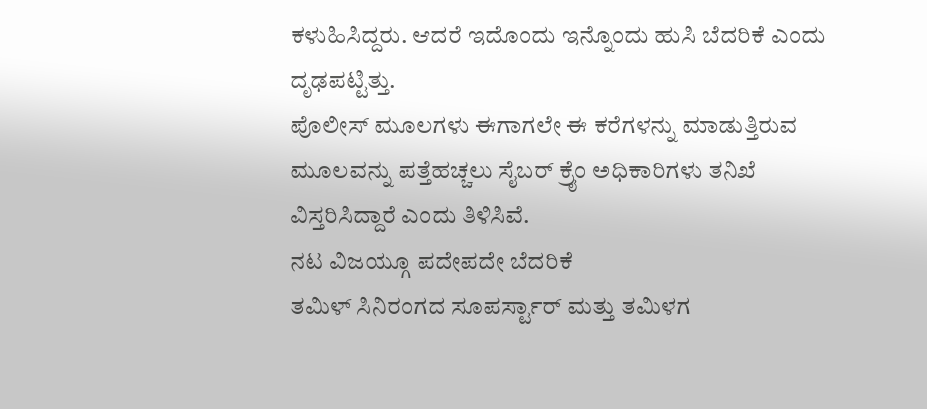ಕಳುಹಿಸಿದ್ದರು. ಆದರೆ ಇದೊಂದು ಇನ್ನೊಂದು ಹುಸಿ ಬೆದರಿಕೆ ಎಂದು ದೃಢಪಟ್ಟಿತ್ತು.
ಪೊಲೀಸ್ ಮೂಲಗಳು ಈಗಾಗಲೇ ಈ ಕರೆಗಳನ್ನು ಮಾಡುತ್ತಿರುವ ಮೂಲವನ್ನು ಪತ್ತೆಹಚ್ಚಲು ಸೈಬರ್ ಕ್ರೈಂ ಅಧಿಕಾರಿಗಳು ತನಿಖೆ ವಿಸ್ತರಿಸಿದ್ದಾರೆ ಎಂದು ತಿಳಿಸಿವೆ.
ನಟ ವಿಜಯ್ಗೂ ಪದೇಪದೇ ಬೆದರಿಕೆ
ತಮಿಳ್ ಸಿನಿರಂಗದ ಸೂಪರ್ಸ್ಟಾರ್ ಮತ್ತು ತಮಿಳಗ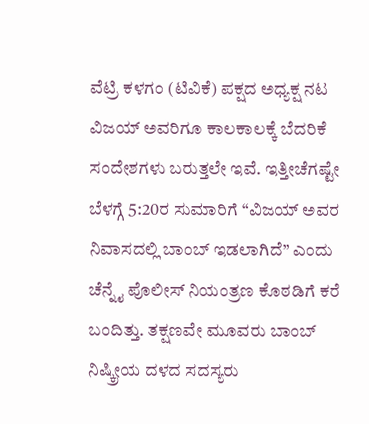ವೆಟ್ರಿ ಕಳಗಂ (ಟಿವಿಕೆ) ಪಕ್ಷದ ಅಧ್ಯಕ್ಷ ನಟ ವಿಜಯ್ ಅವರಿಗೂ ಕಾಲಕಾಲಕ್ಕೆ ಬೆದರಿಕೆ ಸಂದೇಶಗಳು ಬರುತ್ತಲೇ ಇವೆ. ಇತ್ತೀಚೆಗಷ್ಟೇ ಬೆಳಗ್ಗೆ 5:20ರ ಸುಮಾರಿಗೆ “ವಿಜಯ್ ಅವರ ನಿವಾಸದಲ್ಲಿ ಬಾಂಬ್ ಇಡಲಾಗಿದೆ” ಎಂದು ಚೆನ್ನೈ ಪೊಲೀಸ್ ನಿಯಂತ್ರಣ ಕೊಠಡಿಗೆ ಕರೆ ಬಂದಿತ್ತು. ತಕ್ಷಣವೇ ಮೂವರು ಬಾಂಬ್ ನಿಷ್ಕ್ರೀಯ ದಳದ ಸದಸ್ಯರು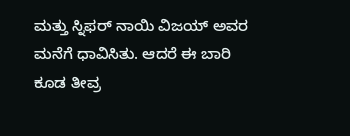ಮತ್ತು ಸ್ನಿಫರ್ ನಾಯಿ ವಿಜಯ್ ಅವರ ಮನೆಗೆ ಧಾವಿಸಿತು. ಆದರೆ ಈ ಬಾರಿ ಕೂಡ ತೀವ್ರ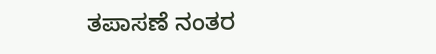ತಪಾಸಣೆ ನಂತರ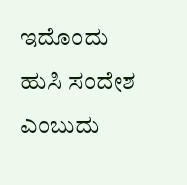ಇದೊಂದು ಹುಸಿ ಸಂದೇಶ ಎಂಬುದು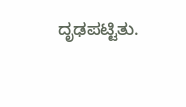ದೃಢಪಟ್ಟಿತು.